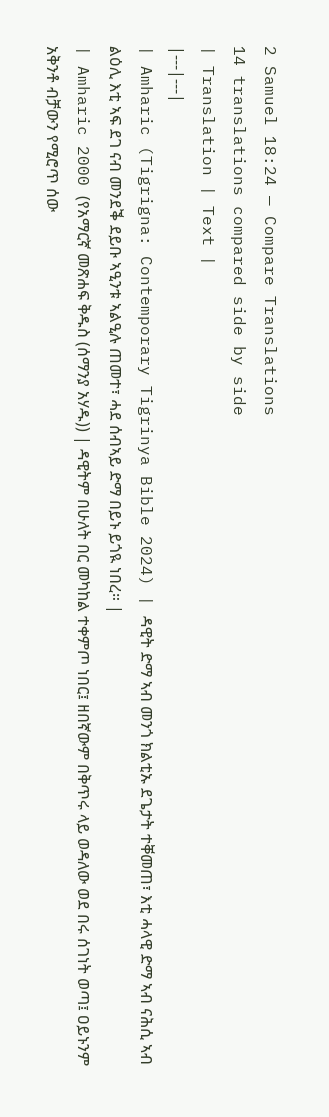2 Samuel 18:24 — Compare Translations
14 translations compared side by side
| Translation | Text |
|---|---|
| Amharic (Tigrigna: Contemporary Tigrinya Bible 2024) | ዳዊት ድማ ኣብ መንጎ ክልቲኡ ደጌታት ተቐመጠ፣ እቲ ሓላዊ ድማ ኣብ ናሕሲ ኣብ ልዕሊ እቲ ኣፍ ደገ ናብ መንደቕ ደይቡ ኣዒንቱ ኣልዒሉ ጠመተ፣ ሓደ ሰብኣይ ድማ በይኑ ይጎዪ ነበረ። |
| Amharic 2000 (የአማርኛ መጽሐፍ ቅዱስ (ሰማንያ አሃዱ)) | ዳዊትም በሁለት በር መካከል ተቀምጦ ነበር፤ ዘበኛውም በቅጥሩ ላይ ወዳለው ወደ በሩ ሰገነት ወጣ፤ ዐይኑንም አቅንቶ ብቻውን የሚሮጥ ሰው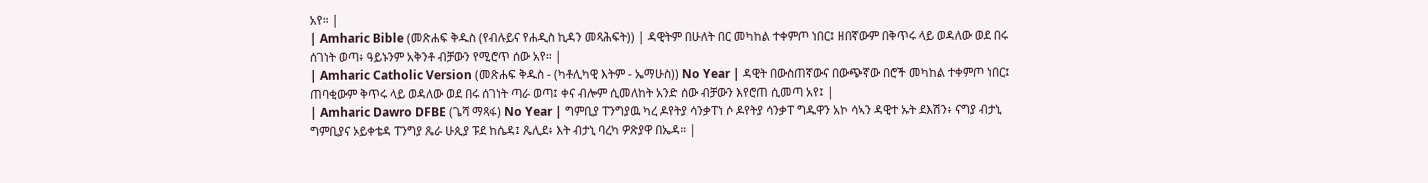አየ። |
| Amharic Bible (መጽሐፍ ቅዱስ (የብሉይና የሐዲስ ኪዳን መጻሕፍት)) | ዳዊትም በሁለት በር መካከል ተቀምጦ ነበር፤ ዘበኛውም በቅጥሩ ላይ ወዳለው ወደ በሩ ሰገነት ወጣ፥ ዓይኑንም አቅንቶ ብቻውን የሚሮጥ ሰው አየ። |
| Amharic Catholic Version (መጽሐፍ ቅዱስ - (ካቶሊካዊ እትም - ኤማሁስ)) No Year | ዳዊት በውስጠኛውና በውጭኛው በሮች መካከል ተቀምጦ ነበር፤ ጠባቂውም ቅጥሩ ላይ ወዳለው ወደ በሩ ሰገነት ጣራ ወጣ፤ ቀና ብሎም ሲመለከት አንድ ሰው ብቻውን እየሮጠ ሲመጣ አየ፤ |
| Amharic Dawro DFBE (ጌሻ ማጻፋ) No Year | ግምቢያ ፐንግያዉ ካረ ዶየትያ ሳንቃፐነ ሶ ዶየትያ ሳንቃፐ ግዱዋን አኮ ሳኣን ዳዊተ ኡት ደእሽን፥ ናግያ ብታኒ ግምቢያና ኦይቀቴዳ ፐንግያ ጼራ ሁጲያ ፑደ ከሴዳ፤ ጼሊደ፥ እት ብታኒ ባረካ ዎጽያዋ በኤዳ። |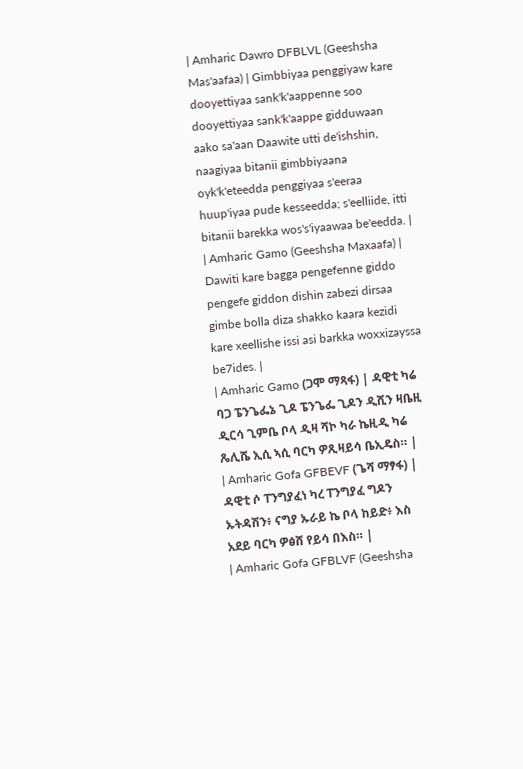| Amharic Dawro DFBLVL (Geeshsha Mas'aafaa) | Gimbbiyaa penggiyaw kare dooyettiyaa sank'k'aappenne soo dooyettiyaa sank'k'aappe gidduwaan aako sa'aan Daawite utti de'ishshin, naagiyaa bitanii gimbbiyaana oyk'k'eteedda penggiyaa s'eeraa huup'iyaa pude kesseedda; s'eelliide, itti bitanii barekka wos's'iyaawaa be'eedda. |
| Amharic Gamo (Geeshsha Maxaafa) | Dawiti kare bagga pengefenne giddo pengefe giddon dishin zabezi dirsaa gimbe bolla diza shakko kaara kezidi kare xeellishe issi asi barkka woxxizayssa be7ides. |
| Amharic Gamo (ጋሞ ማጻፋ) | ዳዊቲ ካሬ ባጋ ፔንጌፌኔ ጊዶ ፔንጌፌ ጊዶን ዲሺን ዛቤዚ ዲርሳ ጊምቤ ቦላ ዲዛ ሻኮ ካራ ኬዚዲ ካሬ ጼሊሼ ኢሲ ኣሲ ባርካ ዎጺዛይሳ ቤኢዴስ። |
| Amharic Gofa GFBEVF (ጌሻ ማፃፋ) | ዳዊቲ ሶ ፐንግያፈነ ካረ ፐንግያፈ ግዶን ኡትዳሽን፥ ናግያ ኡራይ ኬ ቦላ ከይድ፥ እስ አደይ ባርካ ዎፅሸ የይሳ በእስ። |
| Amharic Gofa GFBLVF (Geeshsha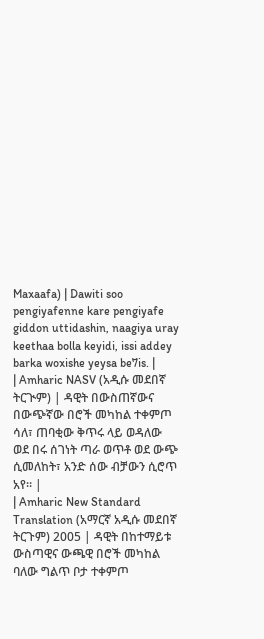Maxaafa) | Dawiti soo pengiyafenne kare pengiyafe giddon uttidashin, naagiya uray keethaa bolla keyidi, issi addey barka woxishe yeysa be7is. |
| Amharic NASV (አዲሱ መደበኛ ትርጒም) | ዳዊት በውስጠኛውና በውጭኛው በሮች መካከል ተቀምጦ ሳለ፣ ጠባቂው ቅጥሩ ላይ ወዳለው ወደ በሩ ሰገነት ጣራ ወጥቶ ወደ ውጭ ሲመለከት፣ አንድ ሰው ብቻውን ሲሮጥ አየ። |
| Amharic New Standard Translation (አማርኛ አዲሱ መደበኛ ትርጉም) 2005 | ዳዊት በከተማይቱ ውስጣዊና ውጫዊ በሮች መካከል ባለው ግልጥ ቦታ ተቀምጦ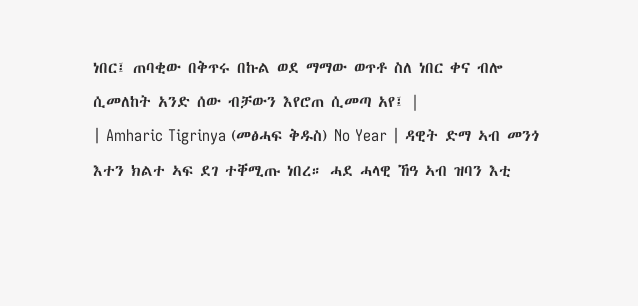ነበር፤ ጠባቂው በቅጥሩ በኩል ወደ ማማው ወጥቶ ስለ ነበር ቀና ብሎ ሲመለከት አንድ ሰው ብቻውን እየሮጠ ሲመጣ አየ፤ |
| Amharic Tigrinya (መፅሓፍ ቅዱስ) No Year | ዳዊት ድማ ኣብ መንጎ እተን ክልተ ኣፍ ደገ ተቐሚጡ ነበረ። ሓደ ሓላዊ ኸዓ ኣብ ዝባን እቲ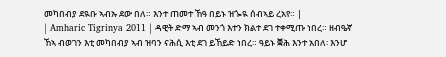መካበብያ ደዪቡ ኣብኡ ደው በለ። እንተ ጠመተ ኸዓ በይኑ ዝጐዪ ሰብኣይ ረአየ። |
| Amharic Tigrinya 2011 | ዳዊት ድማ ኣብ መንጎ እተን ክልተ ደገ ተቀሚጡ ነበረ። ዘብዔኛ ኸኣ ብወገን እቲ መካበብያ ኣብ ዝባን ናሕሲ እቲ ደገ ይኸይድ ነበረ። ዓይኑ ቛሕ እንተ አበለ፡ እንሆ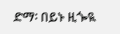ድማ፡ በይኑ ዚጐዪ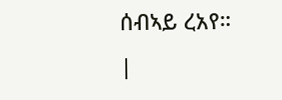ሰብኣይ ረአየ። |